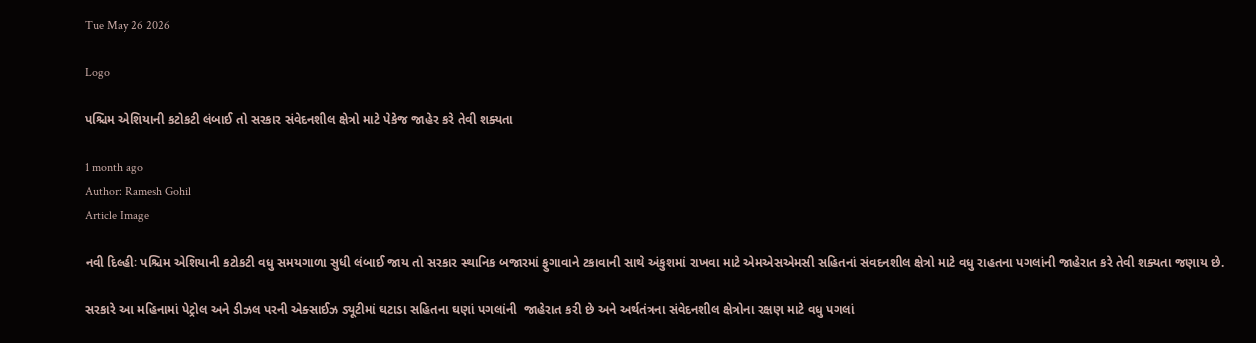Tue May 26 2026

Logo

પશ્ચિમ એશિયાની કટોકટી લંબાઈ તો સરકાર સંવેદનશીલ ક્ષેત્રો માટે પેકેજ જાહેર કરે તેવી શક્યતા

1 month ago
Author: Ramesh Gohil
Article Image

નવી દિલ્હીઃ પશ્ચિમ એશિયાની કટોકટી વધુ સમયગાળા સુધી લંબાઈ જાય તો સરકાર સ્થાનિક બજારમાં ફુગાવાને ટકાવાની સાથે અંકુશમાં રાખવા માટે એમએસએમસી સહિતનાં સંવદનશીલ ક્ષેત્રો માટે વધુ રાહતના પગલાંની જાહેરાત કરે તેવી શક્યતા જણાય છે.

સરકારે આ મહિનામાં પેટ્રોલ અને ડીઝલ પરની એક્સાઈઝ ડ્યૂટીમાં ઘટાડા સહિતના ઘણાં પગલાંની  જાહેરાત કરી છે અને અર્થતંત્રના સંવેદનશીલ ક્ષેત્રોના રક્ષણ માટે વધુ પગલાં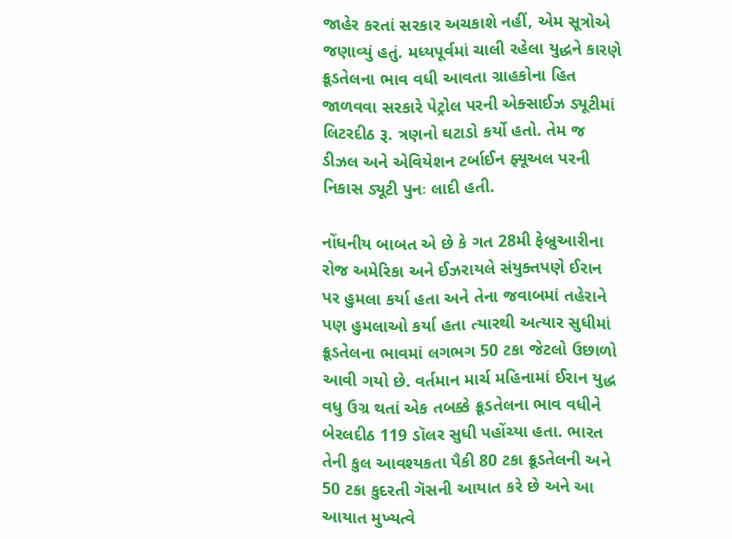જાહેર કરતાં સરકાર અચકાશે નહીં, એમ સૂત્રોએ જણાવ્યું હતું. મધ્યપૂર્વમાં ચાલી રહેલા યુદ્ધને કારણે ક્રૂડતેલના ભાવ વધી આવતા ગ્રાહકોના હિત જાળવવા સરકારે પેટ્રોલ પરની એક્સાઈઝ ડ્યૂટીમાં લિટરદીઠ રૂ. ત્રણનો ઘટાડો કર્યો હતો. તેમ જ ડીઝલ અને એવિયેશન ટર્બાઈન ફ્યૂઅલ પરની નિકાસ ડ્યૂટી પુનઃ લાદી હતી.

નોંધનીય બાબત એ છે કે ગત 28મી ફેબ્રુઆરીના રોજ અમેરિકા અને ઈઝરાયલે સંયુક્તપણે ઈરાન પર હુમલા કર્યા હતા અને તેના જવાબમાં તહેરાને પણ હુમલાઓ કર્યા હતા ત્યારથી અત્યાર સુધીમાં ક્રૂડતેલના ભાવમાં લગભગ 50 ટકા જેટલો ઉછાળો આવી ગયો છે. વર્તમાન માર્ચ મહિનામાં ઈરાન યુદ્ધ વધુ ઉગ્ર થતાં એક તબક્કે ક્રૂડતેલના ભાવ વધીને બેરલદીઠ 119 ડૉલર સુધી પહોંચ્યા હતા. ભારત તેની કુલ આવશ્યકતા પૈકી 80 ટકા ક્રૂડતેલની અને 50 ટકા કુદરતી ગૅસની આયાત કરે છે અને આ આયાત મુખ્યત્વે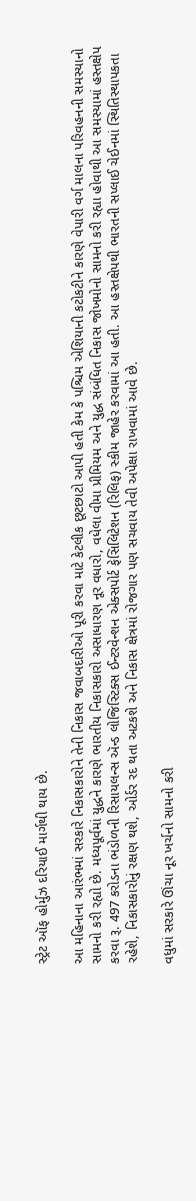સ્ટ્રેટ ઑફ હોર્મુઝ દરિયાઈ માર્ગથી થાય છે.

આ મહિનાના આરંભમાં સરકારે નિકાસકારોને તેની નિકાસ જવાબદારીઓ પૂરી કરવા માટે કેટલીક છૂટછાટો આપી હતી કેમ કે પશ્ચિમ એશિયાની કટોકટીને કારણે વેપારી વર્ગ માલના પરિવહનની સમસ્યાનો સામનો કરી રહ્યો છે. મધ્યપૂર્વમાં યુદ્ધને કારણે ભારતીય નિકાસકારો અસાધારણ નૂર વધારો, વધેલા વીમા પ્રીમિયમ અને યુદ્ધ સંબંધિત નિકાસ જોખમોનો સામનો કરી રહ્યા હોવાથી આ સમસ્યામાં હસ્તક્ષેપ કરવા રૂ. 497 કરોડના ભંડોળની રિસાયલન્સ ઍન્ડ લોજિસ્ટિક્સ ઈન્ટરવેન્શન એક્સપોર્ટ ફેસિલિટેશન (રિલિફ) સ્કીમ જાહેર કરવામાં આ હતી. આ હસ્તક્ષેપથી ભારતની સપ્લાઈ ચેઈનમાં સ્થિતિસ્થાપકતા રહેશે, નિકાસકારોનું રક્ષણ થશે, ઓર્ડર રદ થતા અટકશે અને નિકાસ ક્ષેત્રમાં રોજગાર પણ સચવાય તેવી અપેક્ષા રાખવામાં આવે છે.

વધુમાં સરકારે ઊંચા નૂર ખર્ચનો સામનો કરી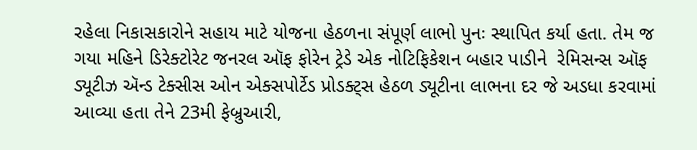રહેલા નિકાસકારોને સહાય માટે યોજના હેઠળના સંપૂર્ણ લાભો પુનઃ સ્થાપિત કર્યા હતા. તેમ જ ગયા મહિને ડિરેક્ટોરેટ જનરલ ઑફ ફોરેન ટ્રેડે એક નોટિફિકેશન બહાર પાડીને  રેમિસન્સ ઑફ ડ્યૂટીઝ ઍન્ડ ટેક્સીસ ઓન એક્સપોર્ટેડ પ્રોડક્ટ્સ હેઠળ ડ્યૂટીના લાભના દર જે અડધા કરવામાં આવ્યા હતા તેને 23મી ફેબ્રુઆરી,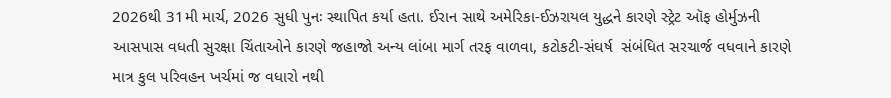2026થી 31મી માર્ચ, 2026 સુધી પુનઃ સ્થાપિત કર્યા હતા. ઈરાન સાથે અમેરિકા-ઈઝરાયલ યુદ્ધને કારણે સ્ટ્રેટ ઑફ હોર્મુઝની આસપાસ વધતી સુરક્ષા ચિંતાઓને કારણે જહાજો અન્ય લાંબા માર્ગ તરફ વાળવા, કટોકટી-સંઘર્ષ  સંબંધિત સરચાર્જ વધવાને કારણે માત્ર કુલ પરિવહન ખર્ચમાં જ વધારો નથી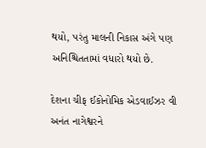થયો, પરંતુ માલની નિકાસ અંગે પણ અનિશ્ચિતતામાં વધારો થયો છે.

દેશના ચીફ ઈકોનોમિક એડવાઈઝર વી અનંત નાગેશ્વરને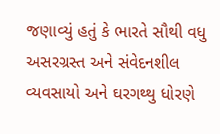જણાવ્યું હતું કે ભારતે સૌથી વધુ અસરગ્રસ્ત અને સંવેદનશીલ વ્યવસાયો અને ઘરગથ્થુ ધોરણે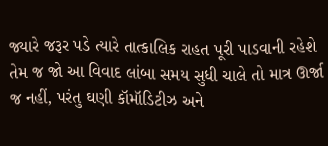જ્યારે જરૂર પડે ત્યારે તાત્કાલિક રાહત પૂરી પાડવાની રહેશે તેમ જ જો આ વિવાદ લાંબા સમય સુધી ચાલે તો માત્ર ઊર્જા જ નહીં, પરંતુ ઘણી કૉમૉડિટીઝ અને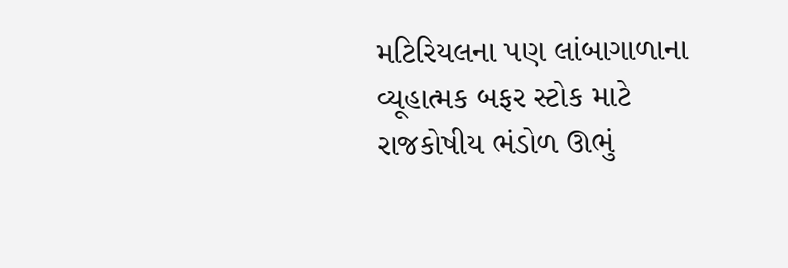મટિરિયલના પણ લાંબાગાળાના વ્યૂહાત્મક બફર સ્ટોક માટે રાજકોષીય ભંડોળ ઊભું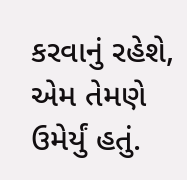કરવાનું રહેશે, એમ તેમણે ઉમેર્યું હતું.